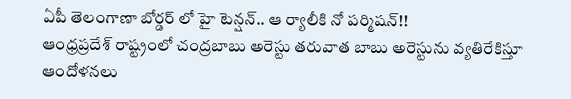ఏపీ తెలంగాణా బోర్డర్ లో హై టెన్షన్.. ఆ ర్యాలీకి నో పర్మిషన్!!
ఆంధ్రప్రదేశ్ రాష్ట్రంలో చంద్రబాబు అరెస్టు తరువాత బాబు అరెస్టును వ్యతిరేకిస్తూ ఆందోళనలు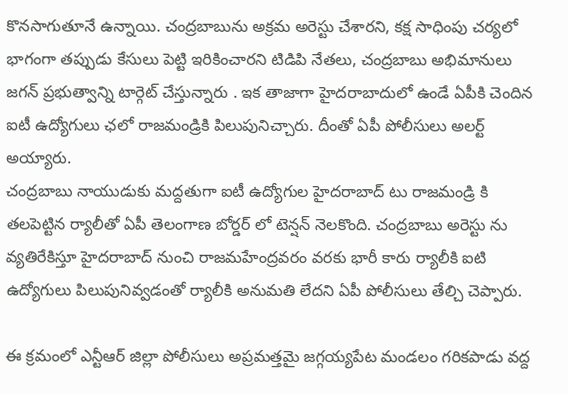కొనసాగుతూనే ఉన్నాయి. చంద్రబాబును అక్రమ అరెస్టు చేశారని, కక్ష సాధింపు చర్యలో భాగంగా తప్పుడు కేసులు పెట్టి ఇరికించారని టిడిపి నేతలు, చంద్రబాబు అభిమానులు జగన్ ప్రభుత్వాన్ని టార్గెట్ చేస్తున్నారు . ఇక తాజాగా హైదరాబాదులో ఉండే ఏపీకి చెందిన ఐటీ ఉద్యోగులు ఛలో రాజమండ్రికి పిలుపునిచ్చారు. దీంతో ఏపీ పోలీసులు అలర్ట్ అయ్యారు.
చంద్రబాబు నాయుడుకు మద్దతుగా ఐటీ ఉద్యోగుల హైదరాబాద్ టు రాజమండ్రి కి తలపెట్టిన ర్యాలీతో ఏపీ తెలంగాణ బోర్డర్ లో టెన్షన్ నెలకొంది. చంద్రబాబు అరెస్టు ను వ్యతిరేకిస్తూ హైదరాబాద్ నుంచి రాజమహేంద్రవరం వరకు భారీ కారు ర్యాలీకి ఐటి ఉద్యోగులు పిలుపునివ్వడంతో ర్యాలీకి అనుమతి లేదని ఏపీ పోలీసులు తేల్చి చెప్పారు.

ఈ క్రమంలో ఎన్టీఆర్ జిల్లా పోలీసులు అప్రమత్తమై జగ్గయ్యపేట మండలం గరికపాడు వద్ద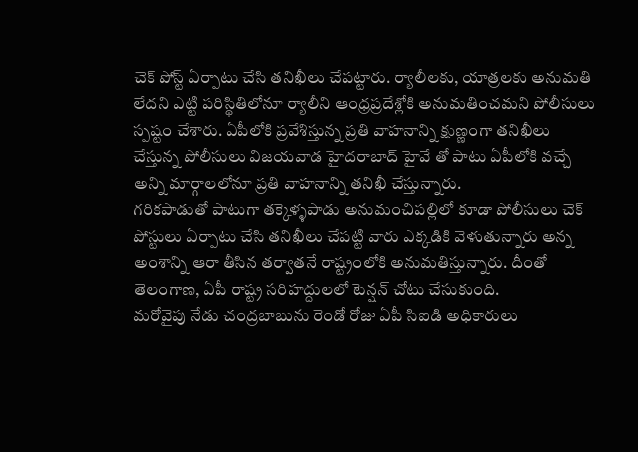చెక్ పోస్ట్ ఏర్పాటు చేసి తనిఖీలు చేపట్టారు. ర్యాలీలకు, యాత్రలకు అనుమతి లేదని ఎట్టి పరిస్థితిలోనూ ర్యాలీని ఆంధ్రప్రదేశ్లోకి అనుమతించమని పోలీసులు స్పష్టం చేశారు. ఏపీలోకి ప్రవేశిస్తున్న ప్రతి వాహనాన్ని క్షుణ్ణంగా తనిఖీలు చేస్తున్న పోలీసులు విజయవాడ హైదరాబాద్ హైవే తో పాటు ఏపీలోకి వచ్చే అన్ని మార్గాలలోనూ ప్రతి వాహనాన్ని తనిఖీ చేస్తున్నారు.
గరికపాడుతో పాటుగా తక్కెళ్ళపాడు అనుమంచిపల్లిలో కూడా పోలీసులు చెక్ పోస్టులు ఏర్పాటు చేసి తనిఖీలు చేపట్టి వారు ఎక్కడికి వెళుతున్నారు అన్న అంశాన్ని ఆరా తీసిన తర్వాతనే రాష్ట్రంలోకి అనుమతిస్తున్నారు. దీంతో తెలంగాణ, ఏపీ రాష్ట్ర సరిహద్దులలో టెన్షన్ చోటు చేసుకుంది.
మరోవైపు నేడు చంద్రబాబును రెండో రోజు ఏపీ సిఐడి అధికారులు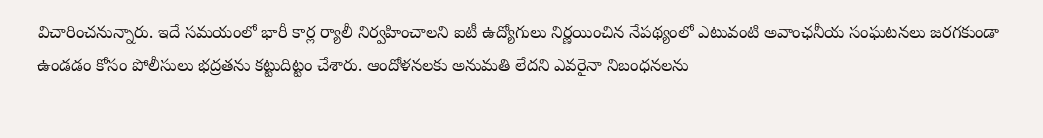విచారించనున్నారు. ఇదే సమయంలో భారీ కార్ల ర్యాలీ నిర్వహించాలని ఐటీ ఉద్యోగులు నిర్ణయించిన నేపథ్యంలో ఎటువంటి అవాంఛనీయ సంఘటనలు జరగకుండా ఉండడం కోసం పోలీసులు భద్రతను కట్టుదిట్టం చేశారు. ఆందోళనలకు అనుమతి లేదని ఎవరైనా నిబంధనలను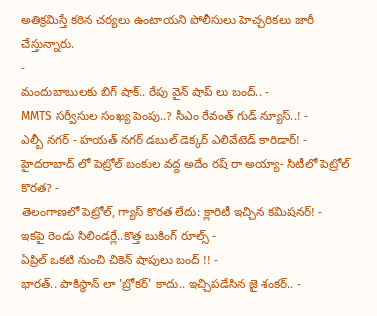అతిక్రమిస్తే కఠిన చర్యలు ఉంటాయని పోలీసులు హెచ్చరికలు జారీ చేస్తున్నారు.
-
మందుబాబులకు బిగ్ షాక్.. రేపు వైన్ షాప్ లు బంద్.. -
MMTS సర్వీసుల సంఖ్య పెంపు..? సీఎం రేవంత్ గుడ్ న్యూస్..! -
ఎల్బీ నగర్ - హయత్ నగర్ డబుల్ డెక్కర్ ఎలివేటెడ్ కారిడార్! -
హైదరాబాద్ లో పెట్రోల్ బంకుల వద్ద అదేం రష్ రా అయ్యా- సిటీలో పెట్రోల్ కొరత? -
తెలంగాణలో పెట్రోల్, గ్యాస్ కొరత లేదు: క్లారిటీ ఇచ్చిన కమిషనర్! -
ఇకపై రెండు సిలిండర్లే..కొత్త బుకింగ్ రూల్స్ -
ఏప్రిల్ ఒకటి నుంచి చికెన్ షాపులు బంద్ !! -
భారత్.. పాకిస్థాన్ లా 'బ్రోకర్' కాదు.. ఇచ్చిపడేసిన జై శంకర్.. -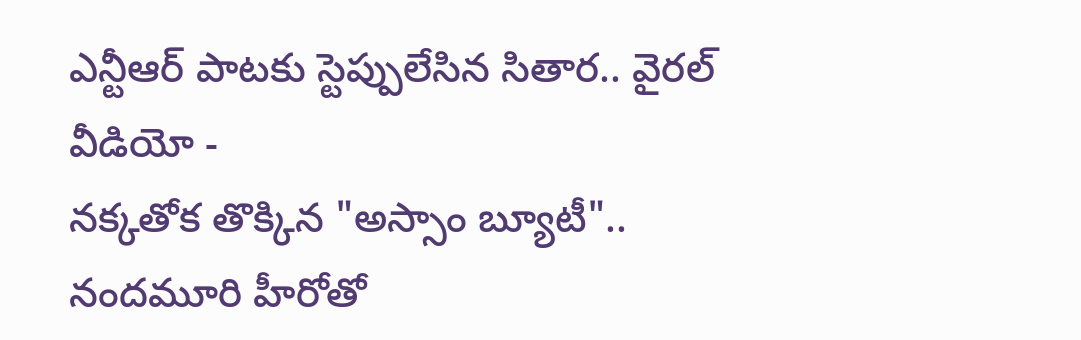ఎన్టీఆర్ పాటకు స్టెప్పులేసిన సితార.. వైరల్ వీడియో -
నక్కతోక తొక్కిన "అస్సాం బ్యూటీ".. నందమూరి హీరోతో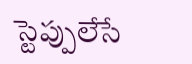స్టెప్పులేసే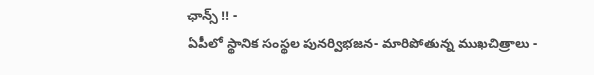ఛాన్స్ !! -
ఏపీలో స్థానిక సంస్థల పునర్విభజన- మారిపోతున్న ముఖచిత్రాలు -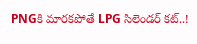PNGకి మారకపోతే LPG సిలెండర్ కట్..!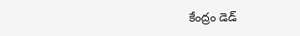కేంద్రం డెడ్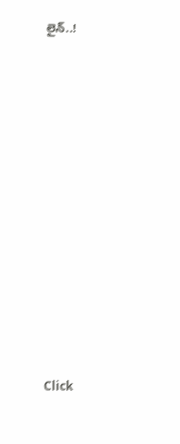లైన్..!












Click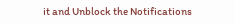it and Unblock the Notifications